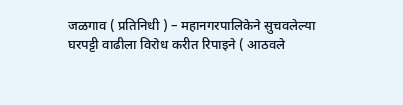जळगाव ( प्रतिनिधी ) – महानगरपालिकेने सुचवलेल्या घरपट्टी वाढीला विरोध करीत रिपाइने ( आठवले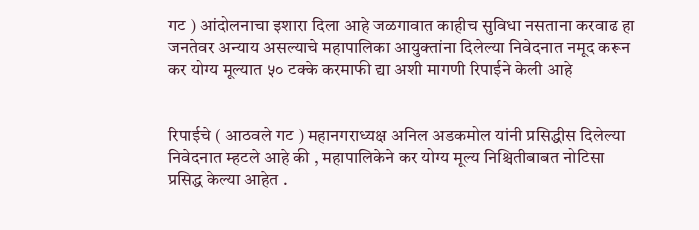गट ) आंदोलनाचा इशारा दिला आहे जळगावात काहीच सुविधा नसताना करवाढ हा जनतेवर अन्याय असल्याचे महापालिका आयुक्तांना दिलेल्या निवेदनात नमूद करून कर योग्य मूल्यात ५० टक्के करमाफी द्या अशी मागणी रिपाईने केली आहे


रिपाईचे ( आठवले गट ) महानगराध्यक्ष अनिल अडकमोल यांनी प्रसिद्धीस दिलेल्या निवेदनात म्हटले आहे की , महापालिकेने कर योग्य मूल्य निश्चितीबाबत नोटिसा प्रसिद्ध केल्या आहेत .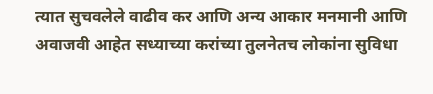त्यात सुचवलेले वाढीव कर आणि अन्य आकार मनमानी आणि अवाजवी आहेत सध्याच्या करांच्या तुलनेतच लोकांना सुविधा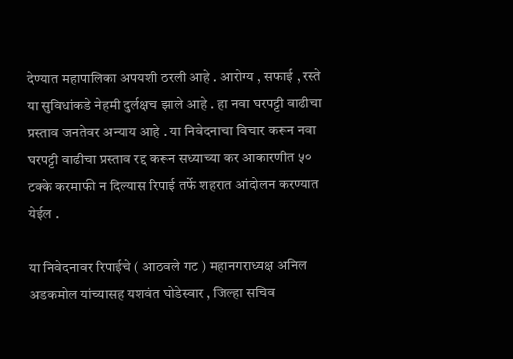देण्यात महापालिका अपयशी ठरली आहे . आरोग्य , सफाई , रस्ते या सुविधांकडे नेहमी दुर्लक्षच झाले आहे . हा नवा घरपट्टी वाढीचा प्रस्ताव जनतेवर अन्याय आहे . या निवेदनाचा विचार करून नवा घरपट्टी वाढीचा प्रस्ताव रद्द करून सध्याच्या कर आकारणीत ५० टक्के करमाफी न दिल्यास रिपाई तर्फे शहरात आंदोलन करण्यात येईल .

या निवेदनावर रिपाईचे ( आठवले गट ) महानगराध्यक्ष अनिल अडकमोल यांच्यासह यशवंत घोडेस्वार , जिल्हा सचिव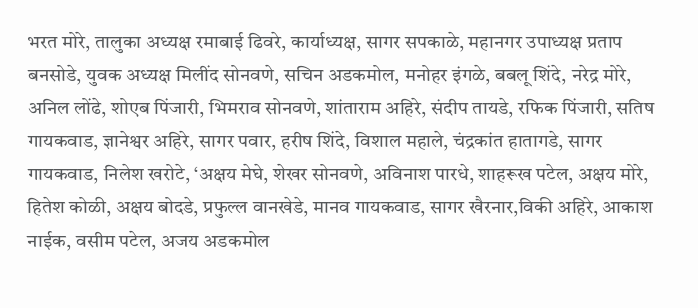भरत मोरे, तालुका अध्यक्ष रमाबाई ढिवरे, कार्याध्यक्ष, सागर सपकाळे, महानगर उपाध्यक्ष प्रताप बनसोडे, युवक अध्यक्ष मिलींद सोनवणे, सचिन अडकमोल, मनोहर इंगळे, बबलू शिंदे, नरेद्र मोरे, अनिल लोंढे, शोएब पिंजारी, भिमराव सोनवणे, शांताराम अहिरे, संदीप तायडे, रफिक पिंजारी, सतिष गायकवाड, ज्ञानेश्वर अहिरे, सागर पवार, हरीष शिंदे, विशाल महाले, चंद्रकांत हातागडे, सागर गायकवाड, निलेश खरोटे, ‘अक्षय मेघे, शेखर सोनवणे, अविनाश पारधे, शाहरूख पटेल, अक्षय मोरे, हितेश कोळी, अक्षय बोदडे, प्रफुल्ल वानखेडे, मानव गायकवाड, सागर खैरनार,विकी अहिरे, आकाश नाईक, वसीम पटेल, अजय अडकमोल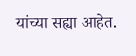यांच्या सह्या आहेत.